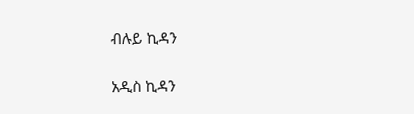ብሉይ ኪዳን

አዲስ ኪዳን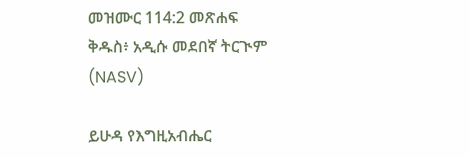መዝሙር 114:2 መጽሐፍ ቅዱስ፥ አዲሱ መደበኛ ትርጒም (NASV)

ይሁዳ የእግዚአብሔር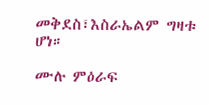መቅደስ፣እስራኤልም ግዛቱ ሆነ።

ሙሉ ምዕራፍ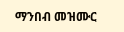ማንበብ መዝሙር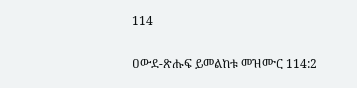114

ዐውደ-ጽሑፍ ይመልከቱ መዝሙር 114:2